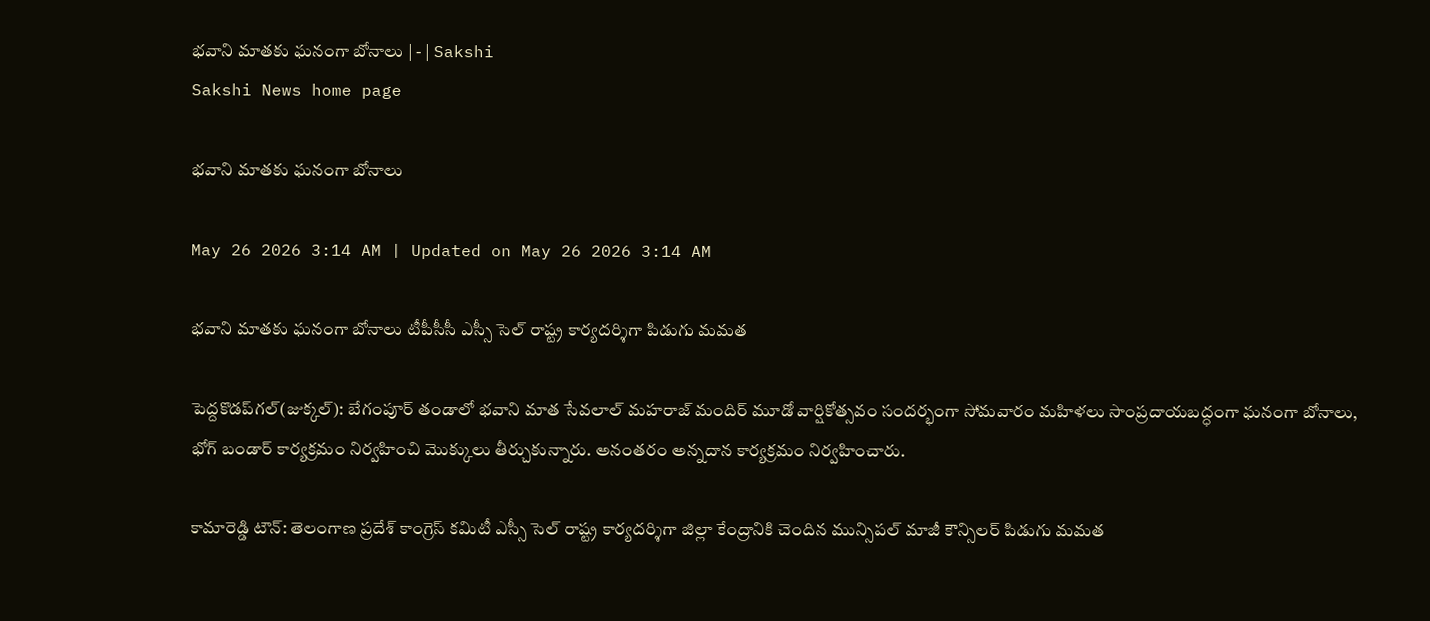భవాని మాతకు ఘనంగా బోనాలు | - | Sakshi
Sakshi News home page

భవాని మాతకు ఘనంగా బోనాలు

May 26 2026 3:14 AM | Updated on May 26 2026 3:14 AM

భవాని మాతకు ఘనంగా బోనాలు టీపీసీసీ ఎస్సీ సెల్‌ రాష్ట్ర కార్యదర్శిగా పిడుగు మమత

పెద్దకొడప్‌గల్‌(జుక్కల్‌): బేగంపూర్‌ తండాలో భవాని మాత సేవలాల్‌ మహరాజ్‌ మందిర్‌ మూడో వార్షికోత్సవం సందర్భంగా సోమవారం మహిళలు సాంప్రదాయబద్ధంగా ఘనంగా బోనాలు, భోగ్‌ బండార్‌ కార్యక్రమం నిర్వహించి మొక్కులు తీర్చుకున్నారు. అనంతరం అన్నదాన కార్యక్రమం నిర్వహించారు.

కామారెడ్డి టౌన్‌: తెలంగాణ ప్రదేశ్‌ కాంగ్రెస్‌ కమిటీ ఎస్సీ సెల్‌ రాష్ట్ర కార్యదర్శిగా జిల్లా కేంద్రానికి చెందిన మున్సిపల్‌ మాజీ కౌన్సిలర్‌ పిడుగు మమత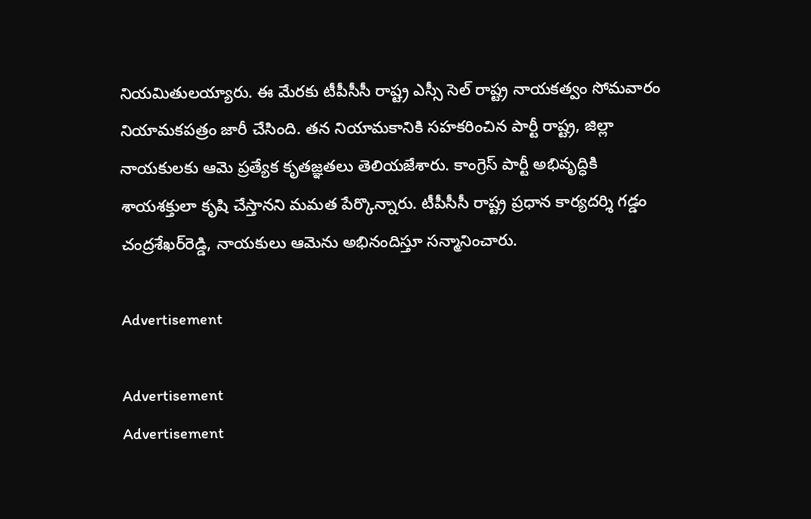నియమితులయ్యారు. ఈ మేరకు టీపీసీసీ రాష్ట్ర ఎస్సీ సెల్‌ రాష్ట్ర నాయకత్వం సోమవారం నియామకపత్రం జారీ చేసింది. తన నియామకానికి సహకరించిన పార్టీ రాష్ట్ర, జిల్లా నాయకులకు ఆమె ప్రత్యేక కృతజ్ఞతలు తెలియజేశారు. కాంగ్రెస్‌ పార్టీ అభివృద్ధికి శాయశక్తులా కృషి చేస్తానని మమత పేర్కొన్నారు. టీపీసీసీ రాష్ట్ర ప్రధాన కార్యదర్శి గడ్డం చంద్రశేఖర్‌రెడ్డి, నాయకులు ఆమెను అభినందిస్తూ సన్మానించారు.

Advertisement

Advertisement
Advertisement